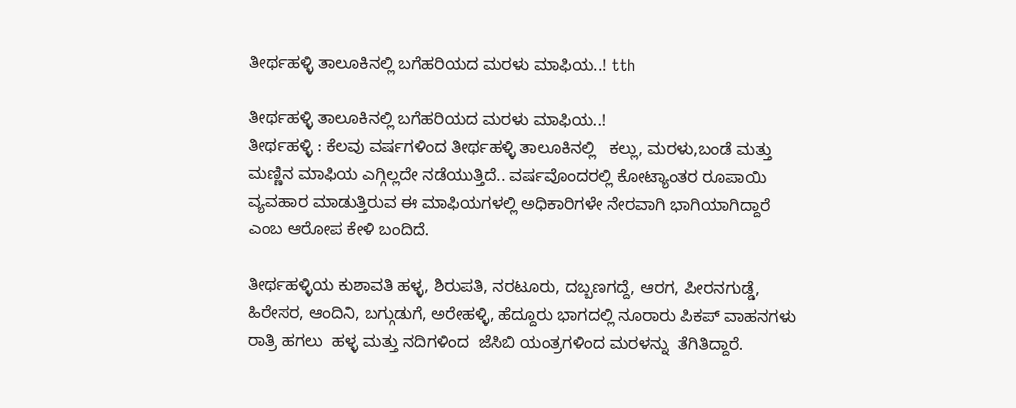ತೀರ್ಥಹಳ್ಳಿ ತಾಲೂಕಿನಲ್ಲಿ ಬಗೆಹರಿಯದ ಮರಳು ಮಾಫಿಯ..! tth

ತೀರ್ಥಹಳ್ಳಿ ತಾಲೂಕಿನಲ್ಲಿ ಬಗೆಹರಿಯದ ಮರಳು ಮಾಫಿಯ..!
ತೀರ್ಥಹಳ್ಳಿ : ಕೆಲವು ವರ್ಷಗಳಿಂದ ತೀರ್ಥಹಳ್ಳಿ ತಾಲೂಕಿನಲ್ಲಿ   ಕಲ್ಲು, ಮರಳು,ಬಂಡೆ ಮತ್ತು ಮಣ್ಣಿನ ಮಾಫಿಯ ಎಗ್ಗಿಲ್ಲದೇ ನಡೆಯುತ್ತಿದೆ.. ವರ್ಷವೊಂದರಲ್ಲಿ ಕೋಟ್ಯಾಂತರ ರೂಪಾಯಿ ವ್ಯವಹಾರ ಮಾಡುತ್ತಿರುವ ಈ ಮಾಫಿಯಗಳಲ್ಲಿ ಅಧಿಕಾರಿಗಳೇ ನೇರವಾಗಿ ಭಾಗಿಯಾಗಿದ್ದಾರೆ ಎಂಬ ಆರೋಪ ಕೇಳಿ ಬಂದಿದೆ.

ತೀರ್ಥಹಳ್ಳಿಯ ಕುಶಾವತಿ ಹಳ್ಳ, ಶಿರುಪತಿ, ನರಟೂರು, ದಬ್ಬಣಗದ್ದೆ, ಆರಗ, ಪೀರನಗುಡ್ಡೆ, ಹಿರೇಸರ, ಆಂದಿನಿ, ಬಗ್ಗುಡುಗೆ, ಅರೇಹಳ್ಳಿ, ಹೆದ್ದೂರು ಭಾಗದಲ್ಲಿ ನೂರಾರು ಪಿಕಪ್ ವಾಹನಗಳು ರಾತ್ರಿ ಹಗಲು  ಹಳ್ಳ ಮತ್ತು ನದಿಗಳಿಂದ  ಜೆಸಿಬಿ ಯಂತ್ರಗಳಿಂದ ಮರಳನ್ನು  ತೆಗಿತಿದ್ದಾರೆ.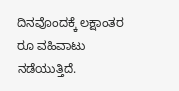ದಿನವೊಂದಕ್ಕೆ ಲಕ್ಷಾಂತರ ರೂ ವಹಿವಾಟು ನಡೆಯುತ್ತಿದೆ.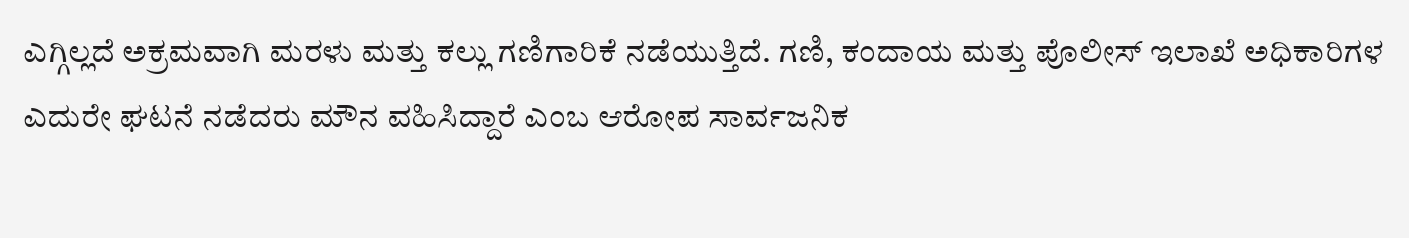ಎಗ್ಗಿಲ್ಲದೆ ಅಕ್ರಮವಾಗಿ ಮರಳು ಮತ್ತು ಕಲ್ಲು ಗಣಿಗಾರಿಕೆ ನಡೆಯುತ್ತಿದೆ. ಗಣಿ, ಕಂದಾಯ ಮತ್ತು ಪೊಲೀಸ್ ಇಲಾಖೆ ಅಧಿಕಾರಿಗಳ ಎದುರೇ ಘಟನೆ ನಡೆದರು ಮೌನ ವಹಿಸಿದ್ದಾರೆ ಎಂಬ ಆರೋಪ ಸಾರ್ವಜನಿಕ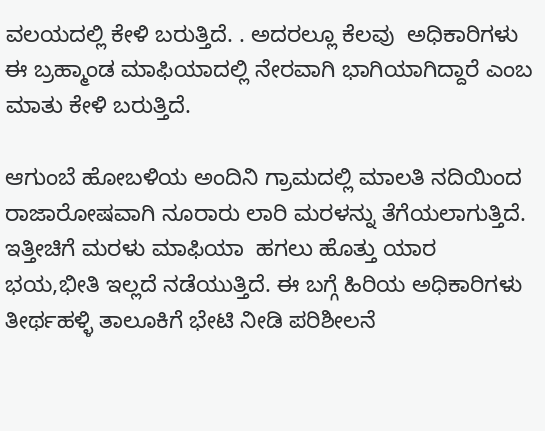ವಲಯದಲ್ಲಿ ಕೇಳಿ ಬರುತ್ತಿದೆ. . ಅದರಲ್ಲೂ ಕೆಲವು  ಅಧಿಕಾರಿಗಳು  ಈ ಬ್ರಹ್ಮಾಂಡ ಮಾಫಿಯಾದಲ್ಲಿ ನೇರವಾಗಿ ಭಾಗಿಯಾಗಿದ್ದಾರೆ ಎಂಬ ಮಾತು ಕೇಳಿ ಬರುತ್ತಿದೆ.

ಆಗುಂಬೆ ಹೋಬಳಿಯ ಅಂದಿನಿ ಗ್ರಾಮದಲ್ಲಿ ಮಾಲತಿ ನದಿಯಿಂದ ರಾಜಾರೋಷವಾಗಿ ನೂರಾರು ಲಾರಿ ಮರಳನ್ನು ತೆಗೆಯಲಾಗುತ್ತಿದೆ.  ಇತ್ತೀಚಿಗೆ ಮರಳು ಮಾಫಿಯಾ  ಹಗಲು ಹೊತ್ತು ಯಾರ ಭಯ,ಭೀತಿ ಇಲ್ಲದೆ ನಡೆಯುತ್ತಿದೆ. ಈ ಬಗ್ಗೆ ಹಿರಿಯ ಅಧಿಕಾರಿಗಳು ತೀರ್ಥಹಳ್ಳಿ ತಾಲೂಕಿಗೆ ಭೇಟಿ ನೀಡಿ ಪರಿಶೀಲನೆ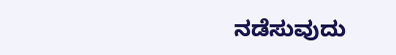ನಡೆಸುವುದು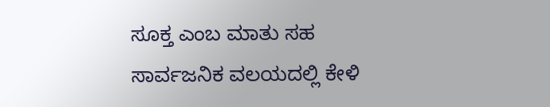ಸೂಕ್ತ ಎಂಬ ಮಾತು ಸಹ ಸಾರ್ವಜನಿಕ ವಲಯದಲ್ಲಿ ಕೇಳಿ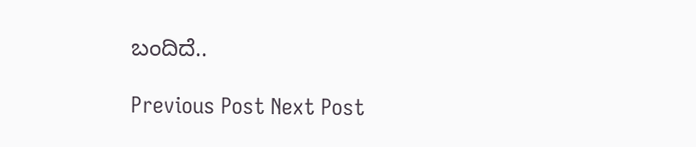ಬಂದಿದೆ..

Previous Post Next Post